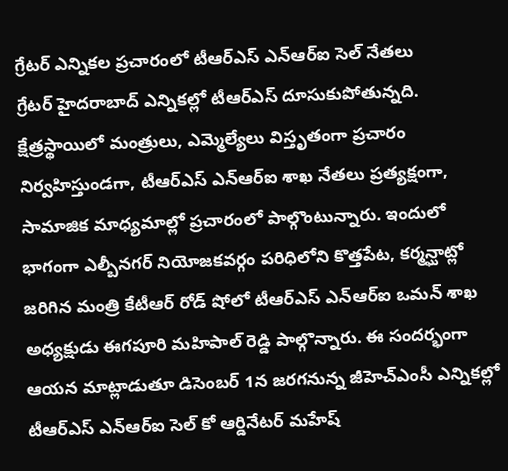గ్రేటర్ ఎన్నికల ప్రచారంలో టీఆర్ఎస్ ఎన్ఆర్ఐ సెల్ నేతలు
గ్రేటర్ హైదరాబాద్ ఎన్నికల్లో టీఆర్ఎస్ దూసుకుపోతున్నది. క్షేత్రస్థాయిలో మంత్రులు, ఎమ్మెల్యేలు విస్తృతంగా ప్రచారం నిర్వహిస్తుండగా, టీఆర్ఎస్ ఎన్ఆర్ఐ శాఖ నేతలు ప్రత్యక్షంగా, సామాజిక మాధ్యమాల్లో ప్రచారంలో పాల్గొంటున్నారు. ఇందులో భాగంగా ఎల్బీనగర్ నియోజకవర్గం పరిధిలోని కొత్తపేట, కర్మన్ఘాట్లో జరిగిన మంత్రి కేటీఆర్ రోడ్ షోలో టీఆర్ఎస్ ఎన్ఆర్ఐ ఒమన్ శాఖ అధ్యక్షుడు ఈగపూరి మహిపాల్ రెడ్డి పాల్గొన్నారు. ఈ సందర్భంగా ఆయన మాట్లాడుతూ డిసెంబర్ 1న జరగనున్న జీహెచ్ఎంసీ ఎన్నికల్లో టీఆర్ఎస్ ఎన్ఆర్ఐ సెల్ కో ఆర్డినేటర్ మహేష్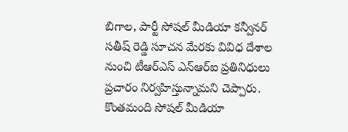బిగాల, పార్టీ సోషల్ మీడియా కన్వీనర్ సతీష్ రెడ్డి సూచన మేరకు వివిధ దేశాల నుంచి టీఆర్ఎస్ ఎన్ఆర్ఐ ప్రతినిధులు ప్రచారం నిర్వహిస్తున్నామని చెప్పారు. కొంతమంది సోషల్ మీడియా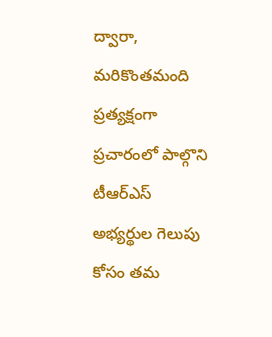ద్వారా, మరికొంతమంది ప్రత్యక్షంగా ప్రచారంలో పాల్గొని టీఆర్ఎస్ అభ్యర్థుల గెలుపు కోసం తమ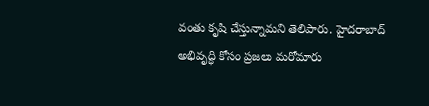వంతు కృషి చేస్తున్నామని తెలిపారు. హైదరాబాద్ అభివృద్ధి కోసం ప్రజలు మరోమారు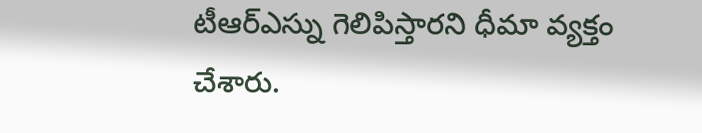టీఆర్ఎస్ను గెలిపిస్తారని ధీమా వ్యక్తం చేశారు.